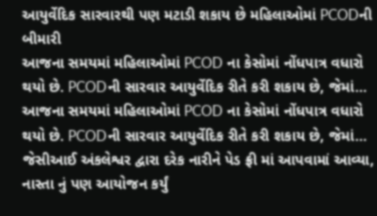આયુર્વેદિક સારવારથી પણ મટાડી શકાય છે મહિલાઓમાં PCODની બીમારી
આજના સમયમાં મહિલાઓમાં PCOD ના કેસોમાં નોંધપાત્ર વધારો થયો છે. PCODની સારવાર આયુર્વેદિક રીતે કરી શકાય છે, જેમાં…
આજના સમયમાં મહિલાઓમાં PCOD ના કેસોમાં નોંધપાત્ર વધારો થયો છે. PCODની સારવાર આયુર્વેદિક રીતે કરી શકાય છે, જેમાં…
જેસીઆઈ અંકલેશ્વર દ્વારા દરેક નારીને પેડ ફ્રી માં આપવામાં આવ્યા, નાસ્તા નું પણ આયોજન કર્યું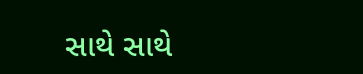સાથે સાથે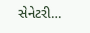સેનેટરી…